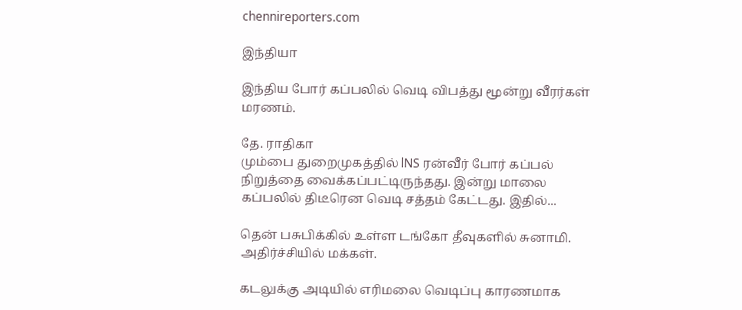chennireporters.com

இந்தியா

இந்திய போர் கப்பலில் வெடி விபத்து மூன்று வீரர்கள் மரணம்.

தே. ராதிகா
மும்பை துறைமுகத்தில் lNS ரன்வீர் போர் கப்பல் நிறுத்தை வைக்கப்பட்டிருந்தது. இன்று மாலை கப்பலில் திடீரென வெடி சத்தம் கேட்டது. இதில்...

தென் பசுபிக்கில் உள்ள டங்கோ தீவுகளில் சுனாமி. அதிர்ச்சியில் மக்கள்.

கடலுக்கு அடியில் எரிமலை வெடிப்பு காரணமாக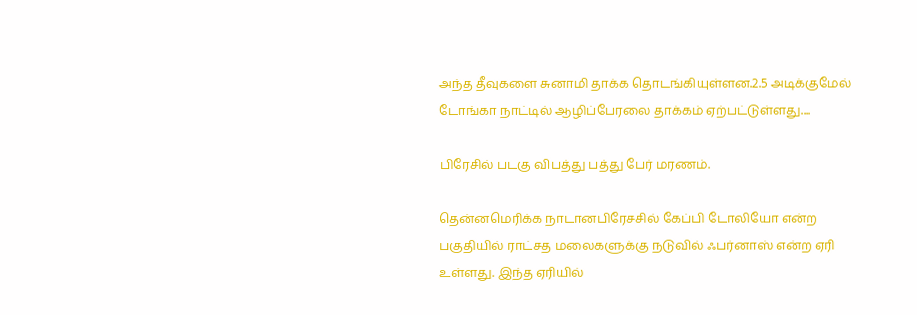அந்த தீவுகளை சுனாமி தாக்க தொடங்கியுள்ளன.2.5 அடிக்குமேல் டோங்கா நாட்டில் ஆழிப்பேரலை தாக்கம் ஏற்பட்டுள்ளது....

பிரேசில் படகு விபத்து பத்து பேர் மரணம்.

தென்னமெரிக்க நாடானபிரேசசில் கேப்பி டோலியோ என்ற பகுதியில் ராட்சத மலைகளுக்கு நடுவில் ஃபர்னாஸ் என்ற ஏரி உள்ளது. இந்த ஏரியில்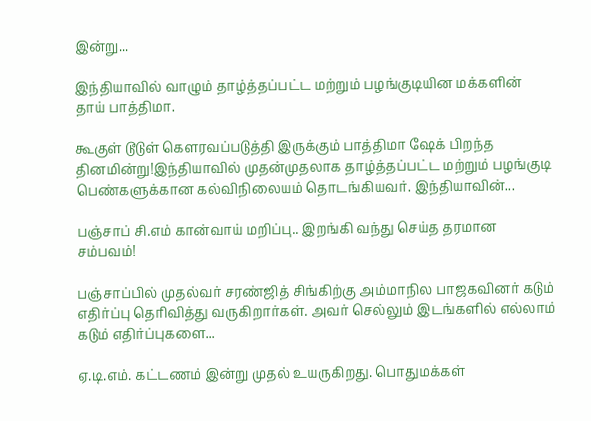இன்று...

இந்தியாவில் வாழும் தாழ்த்தப்பட்ட மற்றும் பழங்குடியின மக்களின் தாய் பாத்திமா.

கூகுள் டூடுள் கெளரவப்படுத்தி இருக்கும் பாத்திமா ஷேக் பிறந்த தினமின்று!இந்தியாவில் முதன்முதலாக தாழ்த்தப்பட்ட மற்றும் பழங்குடி பெண்களுக்கான கல்விநிலையம் தொடங்கியவர். இந்தியாவின்...

பஞ்சாப் சி.எம் கான்வாய் மறிப்பு.. இறங்கி வந்து செய்த தரமான சம்பவம்!

பஞ்சாப்பில் முதல்வர் சரண்ஜித் சிங்கிற்கு அம்மாநில பாஜகவினர் கடும் எதிர்ப்பு தெரிவித்து வருகிறார்கள். அவர் செல்லும் இடங்களில் எல்லாம் கடும் எதிர்ப்புகளை...

ஏ.டி.எம். கட்டணம் இன்று முதல் உயருகிறது. பொதுமக்கள்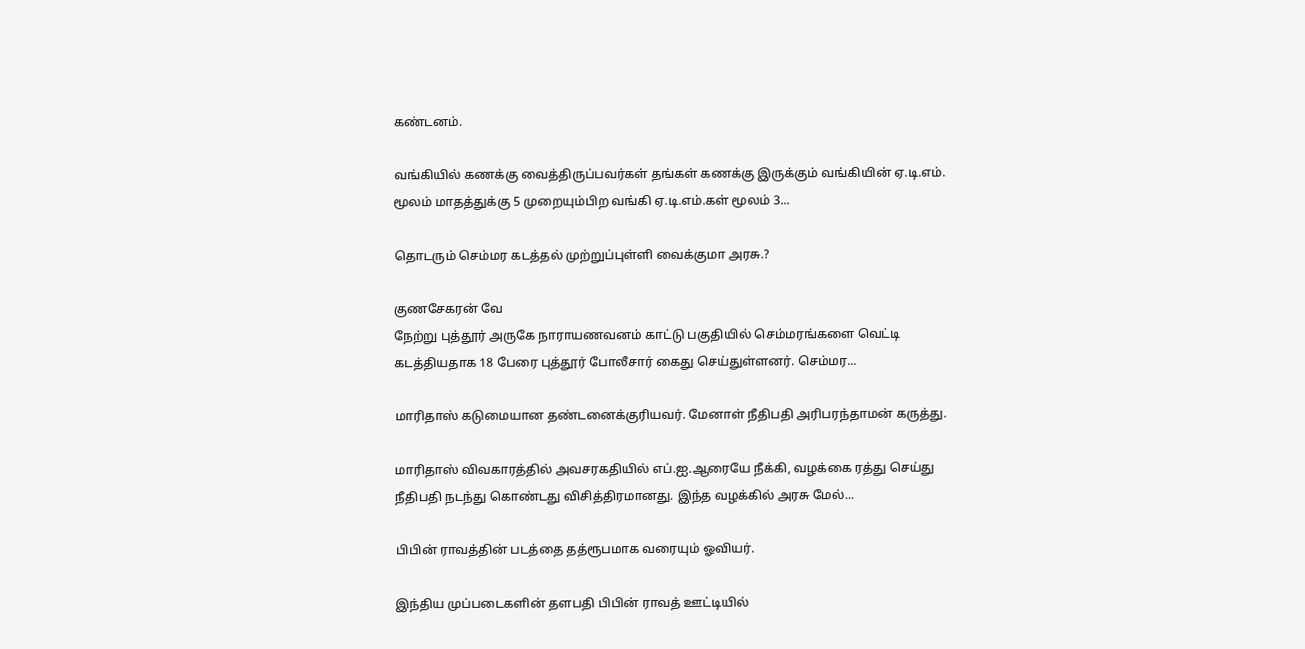கண்டனம்.

வங்கியில் கணக்கு வைத்திருப்பவர்கள் தங்கள் கணக்கு இருக்கும் வங்கியின் ஏ.டி.எம். மூலம் மாதத்துக்கு 5 முறையும்பிற வங்கி ஏ.டி.எம்.கள் மூலம் 3...

தொடரும் செம்மர கடத்தல் முற்றுப்புள்ளி வைக்குமா அரசு.?

குணசேகரன் வே
நேற்று புத்தூர் அருகே நாராயணவனம் காட்டு பகுதியில் செம்மரங்களை வெட்டி கடத்தியதாக 18 பேரை புத்தூர் போலீசார் கைது செய்துள்ளனர். செம்மர...

மாரிதாஸ் கடுமையான தண்டனைக்குரியவர். மேனாள் நீதிபதி அரிபரந்தாமன் கருத்து.

மாரிதாஸ் விவகாரத்தில் அவசரகதியில் எப்.ஐ.ஆரையே நீக்கி, வழக்கை ரத்து செய்து நீதிபதி நடந்து கொண்டது விசித்திரமானது. இந்த வழக்கில் அரசு மேல்...

பிபின் ராவத்தின் படத்தை தத்ரூபமாக வரையும் ஓவியர்.

இந்திய முப்படைகளின் தளபதி பிபின் ராவத் ஊட்டியில்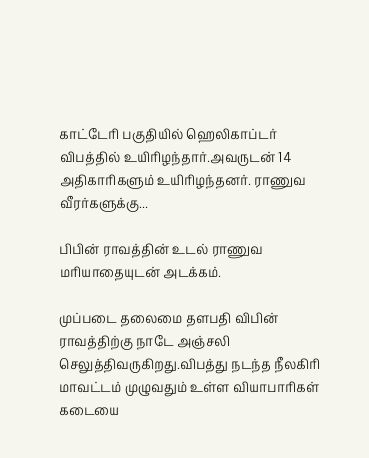காட்டேரி பகுதியில் ஹெலிகாப்டர் விபத்தில் உயிரிழந்தார்.அவருடன் 14 அதிகாரிகளும் உயிரிழந்தனர். ராணுவ வீரர்களுக்கு...

பிபின் ராவத்தின் உடல் ராணுவ மரியாதையுடன் அடக்கம்.

முப்படை தலைமை தளபதி விபின் ராவத்திற்கு நாடே அஞ்சலி செலுத்திவருகிறது.விபத்து நடந்த நீலகிரி மாவட்டம் முழுவதும் உள்ள வியாபாரிகள் கடையை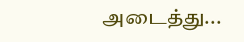அடைத்து...